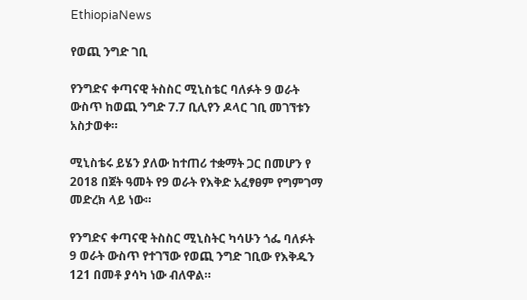EthiopiaNews

የወጪ ንግድ ገቢ

የንግድና ቀጣናዊ ትስስር ሚኒስቴር ባለፉት 9 ወራት ውስጥ ከወጪ ንግድ 7.7 ቢሊየን ዶላር ገቢ መገኘቱን አስታወቀ።

ሚኒስቴሩ ይሄን ያለው ከተጠሪ ተቋማት ጋር በመሆን የ 2018 በጀት ዓመት የ9 ወራት የእቅድ አፈፃፀም የግምገማ መድረክ ላይ ነው።

የንግድና ቀጣናዊ ትስስር ሚኒስትር ካሳሁን ጎፌ ባለፉት 9 ወራት ውስጥ የተገኘው የወጪ ንግድ ገቢው የእቅዱን 121 በመቶ ያሳካ ነው ብለዋል።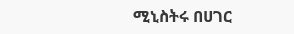ሚኒስትሩ በሀገር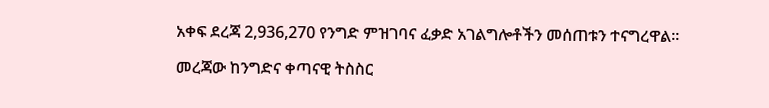አቀፍ ደረጃ 2,936,270 የንግድ ምዝገባና ፈቃድ አገልግሎቶችን መሰጠቱን ተናግረዋል፡፡

መረጃው ከንግድና ቀጣናዊ ትስስር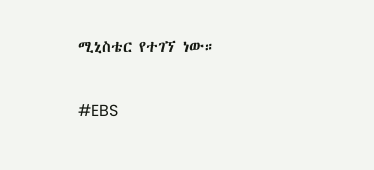ሚኒስቴር የተገኘ ነው።

#EBS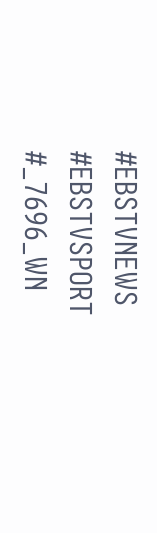#EBSTVNEWS
#EBSTVSPORT
#_7696_WN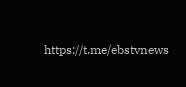https://t.me/ebstvnews